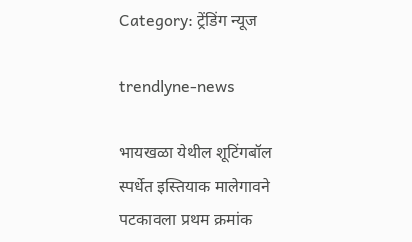Category: ट्रेंडिंग न्यूज

trendlyne-news

भायखळा येथील शूटिंगबॉल स्पर्धेत इस्तियाक मालेगावने पटकावला प्रथम क्रमांक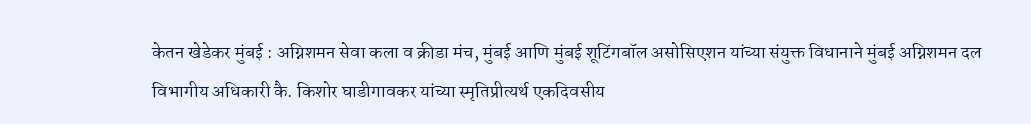केतन खेडेकर मुंबई : अग्निशमन सेवा कला व क्रीडा मंच, मुंबई आणि मुंबई शूटिंगबॉल असोसिएशन यांच्या संयुक्त विधानाने मुंबई अग्निशमन दल विभागीय अधिकारी कै. किशोर घाडीगावकर यांच्या स्मृतिप्रीत्यर्थ एकदिवसीय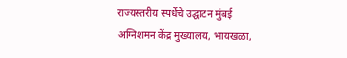राज्यस्तरीय स्पर्धेचे उद्घाटन मुंबई अग्निशमन केंद्र मुख्यालय, भायखळा,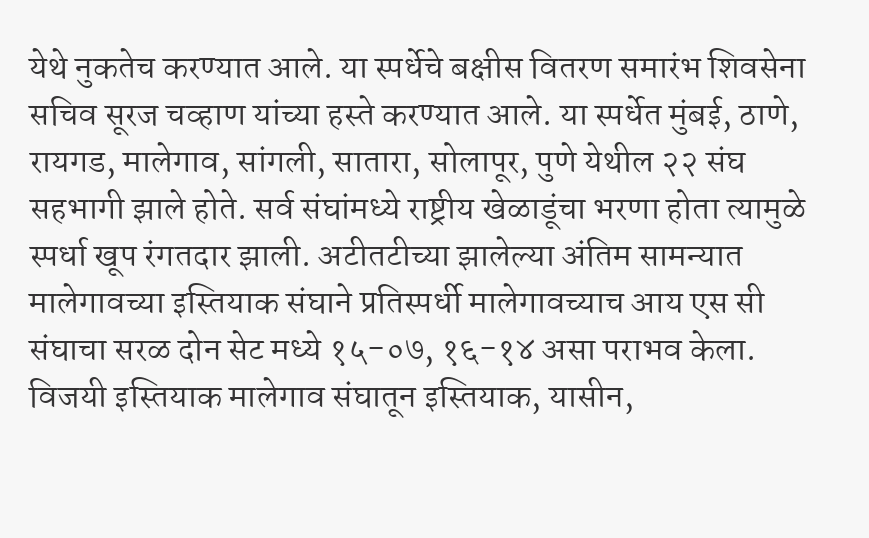येथे नुकतेच करण्यात आले. या स्पर्धेचे बक्षीस वितरण समारंभ शिवसेना सचिव सूरज चव्हाण यांच्या हस्ते करण्यात आले. या स्पर्धेत मुंबई, ठाणे, रायगड, मालेगाव, सांगली, सातारा, सोलापूर, पुणे येथील २२ संघ सहभागी झाले होते. सर्व संघांमध्ये राष्ट्रीय खेळाडूंचा भरणा होता त्यामुळे स्पर्धा खूप रंगतदार झाली. अटीतटीच्या झालेल्या अंतिम सामन्यात मालेगावच्या इस्तियाक संघाने प्रतिस्पर्धी मालेगावच्याच आय एस सी संघाचा सरळ दोन सेट मध्ये १५-०७, १६-१४ असा पराभव केला. विजयी इस्तियाक मालेगाव संघातून इस्तियाक, यासीन,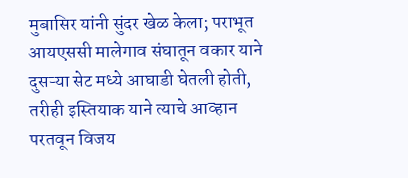मुबासिर यांनी सुंदर खेळ केला; पराभूत आयएससी मालेगाव संघातून वकार याने दुसऱ्या सेट मध्ये आघाडी घेतली होती, तरीही इस्तियाक याने त्याचे आव्हान परतवून विजय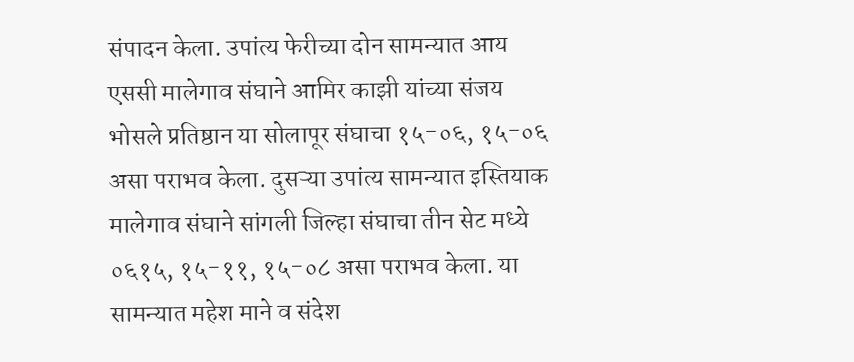संपादन केला. उपांत्य फेरीच्या दोन सामन्यात आय एससी मालेगाव संघाने आमिर काझी यांच्या संजय भोसले प्रतिष्ठान या सोलापूर संघाचा १५-०६, १५-०६ असा पराभव केला. दुसऱ्या उपांत्य सामन्यात इस्तियाक मालेगाव संघाने सांगली जिल्हा संघाचा तीन सेट मध्ये ०६१५, १५-११, १५-०८ असा पराभव केला. या सामन्यात महेश माने व संदेश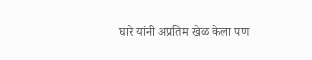घारे यांनी अप्रतिम खेळ केला पण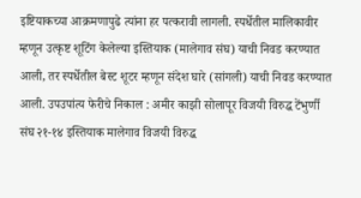इष्टियाकच्या आक्रमणापुढे त्यांना हर पत्करावी लागली. स्पर्धेतील मालिकावीर म्हणून उत्कृष्ट शूटिंग केलेल्या इस्तियाक (मालेगाव संघ) याची निवड करण्यात आली, तर स्पर्धेतील बेस्ट शूटर म्हणून संदेश घारे (सांगली) याची निवड करण्यात आली. उपउपांत्य फेरीचे निकाल : अमीर काझी सोलापूर विजयी विरुद्ध टेंभुर्णी संघ २१-१४ इस्तियाक मालेगाव विजयी विरुद्ध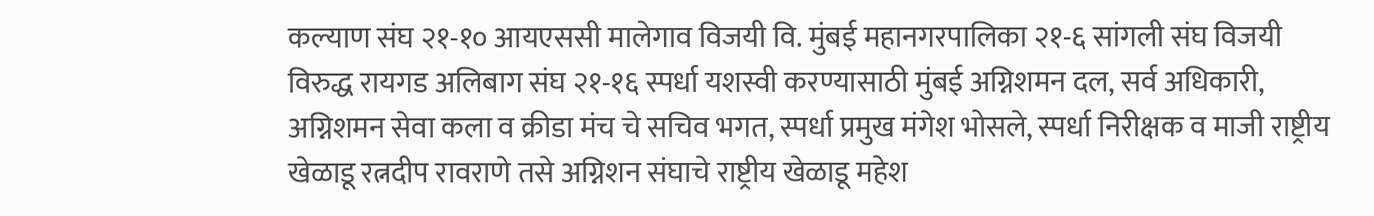कल्याण संघ २१-१० आयएससी मालेगाव विजयी वि. मुंबई महानगरपालिका २१-६ सांगली संघ विजयी विरुद्ध रायगड अलिबाग संघ २१-१६ स्पर्धा यशस्वी करण्यासाठी मुंबई अग्निशमन दल, सर्व अधिकारी, अग्निशमन सेवा कला व क्रीडा मंच चे सचिव भगत, स्पर्धा प्रमुख मंगेश भोसले, स्पर्धा निरीक्षक व माजी राष्ट्रीय खेळाडू रत्नदीप रावराणे तसे अग्निशन संघाचे राष्ट्रीय खेळाडू महेश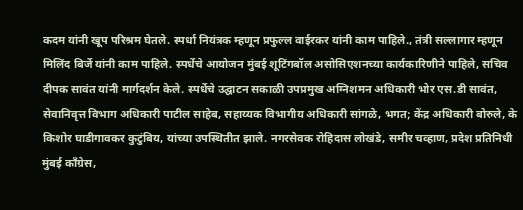कदम यांनी खूप परिश्रम घेतले. स्पर्धा नियंत्रक म्हणून प्रफुल्ल वाईरकर यांनी काम पाहिले., तंत्री सल्लागार म्हणून मिलिंद बिर्जे यांनी काम पाहिले. स्पर्धेचे आयोजन मुंबई शूटिंगबॉल असोसिएशनच्या कार्यकारिणीने पाहिले, सचिव दीपक सावंत यांनी मार्गदर्शन केले. स्पर्धेचे उद्घाटन सकाळी उपप्रमुख अग्निशमन अधिकारी भोर एस.डी सावंत, सेवानिवृत्त विभाग अधिकारी पाटील साहेब, सहाय्यक विभागीय अधिकारी सांगळे, भगत; केंद्र अधिकारी बोरुले, के किशोर घाडीगावकर कुटुंबिय, यांच्या उपस्थितीत झाले. नगरसेवक रोहिदास लोखंडे, समीर चव्हाण, प्रदेश प्रतिनिधी मुंबई काँग्रेस,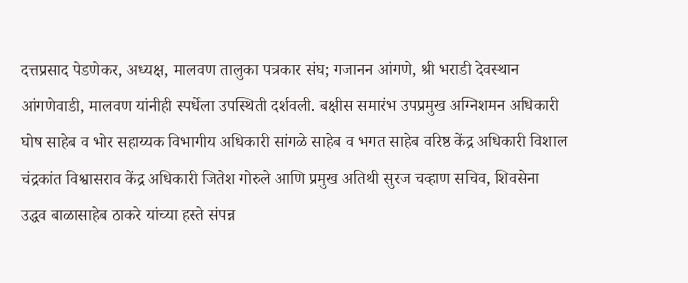दत्तप्रसाद पेडणेकर, अध्यक्ष, मालवण तालुका पत्रकार संघ; गजानन आंगणे, श्री भराडी देवस्थान आंगणेवाडी, मालवण यांनीही स्पर्धेला उपस्थिती दर्शवली. बक्षीस समारंभ उपप्रमुख अग्निशमन अधिकारी घोष साहेब व भोर सहाय्यक विभागीय अधिकारी सांगळे साहेब व भगत साहेब वरिष्ठ केंद्र अधिकारी विशाल चंद्रकांत विश्वासराव केंद्र अधिकारी जितेश गोरुले आणि प्रमुख अतिथी सुरज चव्हाण सचिव, शिवसेना उद्धव बाळासाहेब ठाकरे यांच्या हस्ते संपन्न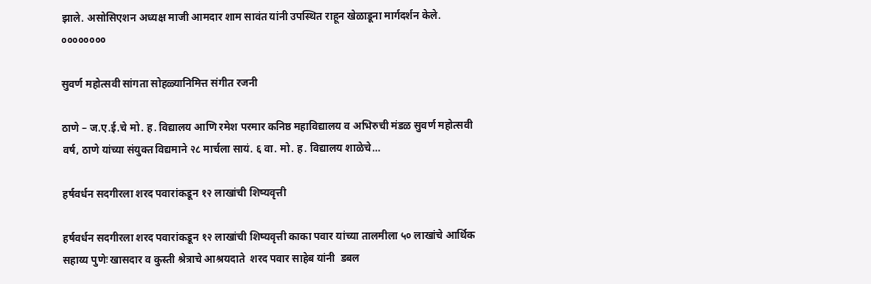झाले. असोसिएशन अध्यक्ष माजी आमदार शाम सावंत यांनी उपस्थित राहून खेळाडूना मार्गदर्शन केले. ००००००००

सुवर्ण महोत्सवी सांगता सोहळ्यानिमित्त संगीत रजनी

ठाणे – ज.ए.ई.चे मो. ह. विद्यालय आणि रमेश परमार कनिष्ठ महाविद्यालय व अभिरुची मंडळ सुवर्ण महोत्सवी वर्ष, ठाणे यांच्या संयुक्त विद्यमाने २८ मार्चला सायं. ६ वा. मो. ह. विद्यालय शाळेचे…

हर्षवर्धन सदगीरला शरद पवारांकडून १२ लाखांची शिष्यवृत्ती

हर्षवर्धन सदगीरला शरद पवारांकडून १२ लाखांची शिष्यवृत्ती काका पवार यांच्‍या तालमीला ५० लाखांचे आर्थिक सहाय्य पुणेः खासदार व कुस्ती श्रेत्राचे आश्रयदाते  शरद पवार साहेब यांनी  डबल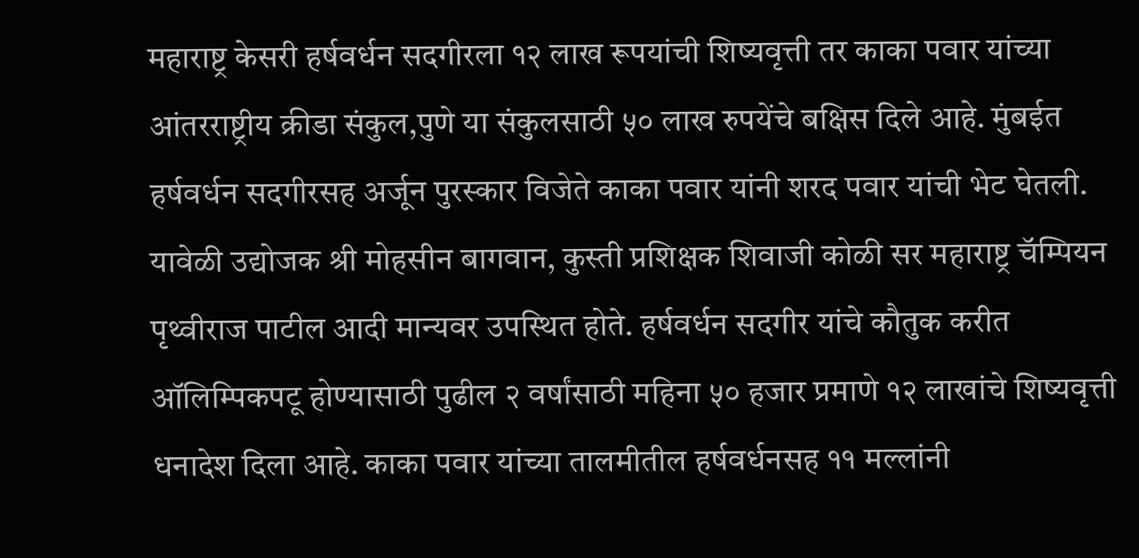महाराष्ट्र केसरी हर्षवर्धन सदगीरला १२ लाख रूपयांची शिष्यवृत्ती तर काका पवार यांच्‍या आंतरराष्ट्रीय क्रीडा संकुल,पुणे या संकुलसाठी ५० लाख रुपयेंचे बक्षिस दिले आहे. मुंबईत हर्षवर्धन सदगीरसह अर्जून पुरस्‍कार विजेते काका पवार यांनी शरद पवार यांची भेट घेतली.  यावेळी उद्योजक श्री मोहसीन बागवान, कुस्ती प्रशिक्षक शिवाजी कोळी सर महाराष्ट्र चॅम्पियन पृथ्वीराज पाटील आदी मान्‍यवर उपस्‍थित होते. हर्षवर्धन सदगीर यांचे कौतुक करीत ऑलिम्‍पिकपटू होण्यासाठी पुढील २ वर्षांसाठी महिना ५० हजार प्रमाणे १२ लाखांचे शिष्यवृत्ती धनादेश दिला आहे. काका पवार यांच्‍या तालमीतील हर्षवर्धनसह ११ मल्‍लांनी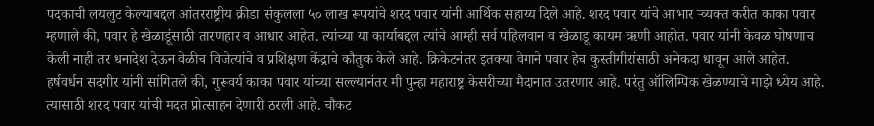पदकाची लयलुट केल्‍याबद्दल आंतरराष्ट्रीय क्रीडा संकुलला ५० लाख रूपयांचे शरद पवार यांनी आर्थिक सहाय्य दिले आहे. शरद पवार यांचे आभार र्‍व्यक्‍त करीत काका पवार म्‍हणाले की, पवार हे खेळाडूंसाठी तारणहार व आधार आहेत. त्यांच्या या कार्याबद्दल त्यांचे आम्ही सर्व पहिलवान व खेळाडू कायम ऋणी आहोत. पवार यांनी केवळ घोषणाच केली नाही तर धनादेश देऊन वेळीच विजेत्‍यांचे व प्रशिक्षण केंद्राचे कौतुक केले आहे. क्रिकेटनंतर इतक्‍या वेगाने पवार हेच कुस्‍तीगीरांसाठी अनेकदा धावून आले आहेत. हर्षवर्धन सदगीर यांनी सांगितले की, गुरूवर्य काका पवार यांच्‍या सल्‍ल्‍यानंतर मी पुन्‍हा महाराष्ट्र केसरीच्‍या मैदानात उतरणार आहे. परंतु ऑलिम्‍पिक खेळण्याचे माझे ध्येय आहे. त्‍यासाठी शरद पवार यांची मदत प्रोत्‍साहन देणारी ठरली आहे. चौकट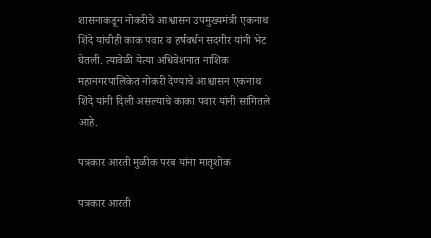शासनाकडून नोकरीचे आश्वासन उपमुख्यमंत्री एकनाथ शिंदे यांचीही काक पवार व हर्षवर्धन सदगीर यांनी भेट घेतली. त्‍यावेळी येत्‍या अधिवेशनात नाशिक महानगरपालिकेत नोकरी देण्याचे आश्चासन एकनाथ शिंदे यांनी दिली असल्‍याचे काका पवार यांनी सांगितले आहे.

पत्रकार आरती मुळीक परब यांना मातृशोक

पत्रकार आरती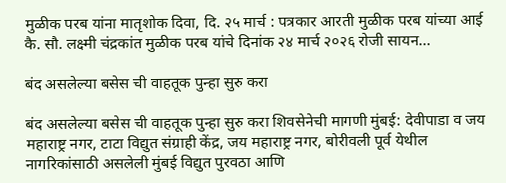मुळीक परब यांना मातृशोक दिवा, दि. २५ मार्च : पत्रकार आरती मुळीक परब यांच्या आई कै. सौ. लक्ष्मी चंद्रकांत मुळीक परब यांचे दिनांक २४ मार्च २०२६ रोजी सायन…

बंद असलेल्या बसेस ची वाहतूक पुन्हा सुरु करा

बंद असलेल्या बसेस ची वाहतूक पुन्हा सुरु करा शिवसेनेची मागणी मुंबई: देवीपाडा व जय महाराष्ट्र नगर, टाटा विद्युत संग्राही केंद्र, जय महाराष्ट्र नगर, बोरीवली पूर्व येथील  नागरिकांसाठी असलेली मुंबई विद्युत पुरवठा आणि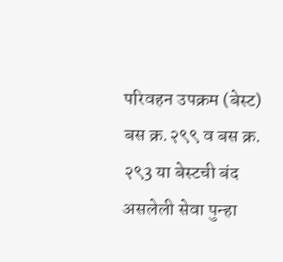परिवहन उपक्रम (बेस्ट) बस क्र.२९९ व बस क्र. २९3 या बेस्टची बंद असलेली सेवा पुन्हा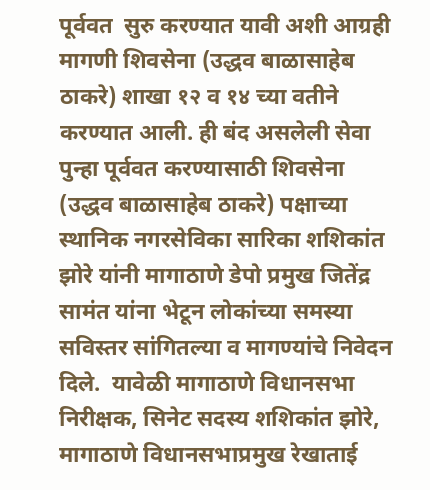पूर्ववत  सुरु करण्यात यावी अशी आग्रही मागणी शिवसेना (उद्धव बाळासाहेब ठाकरे) शाखा १२ व १४ च्या वतीने करण्यात आली. ही बंद असलेली सेवा पुन्हा पूर्ववत करण्यासाठी शिवसेना (उद्धव बाळासाहेब ठाकरे) पक्षाच्या स्थानिक नगरसेविका सारिका शशिकांत झोरे यांनी मागाठाणे डेपो प्रमुख जितेंद्र सामंत यांना भेटून लोकांच्या समस्या सविस्तर सांगितल्या व मागण्यांचे निवेदन दिले.  यावेळी मागाठाणे विधानसभा निरीक्षक, सिनेट सदस्य शशिकांत झोरे, मागाठाणे विधानसभाप्रमुख रेखाताई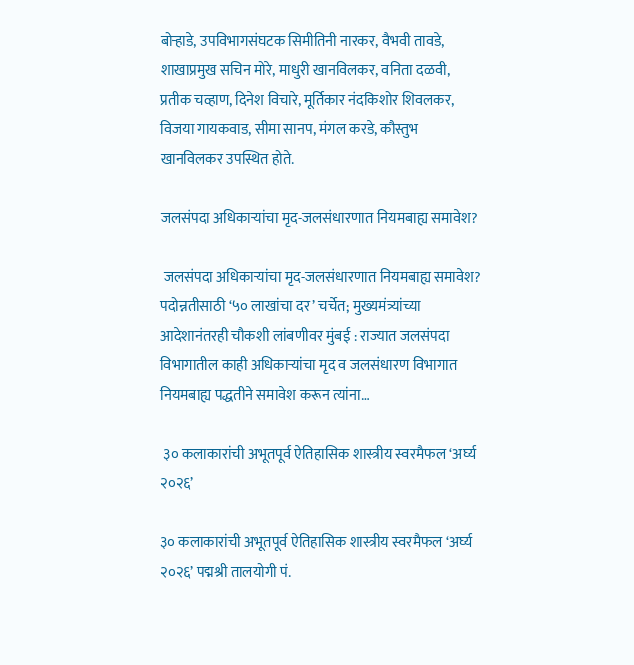बोऱ्हाडे, उपविभागसंघटक सिमीतिनी नारकर, वैभवी तावडे, शाखाप्रमुख सचिन मोरे, माधुरी खानविलकर, वनिता दळवी, प्रतीक चव्हाण, दिनेश विचारे, मूर्तिकार नंदकिशोर शिवलकर, विजया गायकवाड, सीमा सानप, मंगल करडे, कौस्तुभ खानविलकर उपस्थित होते.

जलसंपदा अधिकाऱ्यांचा मृद-जलसंधारणात नियमबाह्य समावेश?

 जलसंपदा अधिकाऱ्यांचा मृद-जलसंधारणात नियमबाह्य समावेश? पदोन्नतीसाठी ‘५० लाखांचा दर’ चर्चेत; मुख्यमंत्र्यांच्या आदेशानंतरही चौकशी लांबणीवर मुंबई : राज्यात जलसंपदा विभागातील काही अधिकाऱ्यांचा मृद व जलसंधारण विभागात नियमबाह्य पद्धतीने समावेश करून त्यांना…

 ३० कलाकारांची अभूतपूर्व ऐतिहासिक शास्त्रीय स्वरमैफल ‘अर्घ्य २०२६’

३० कलाकारांची अभूतपूर्व ऐतिहासिक शास्त्रीय स्वरमैफल ‘अर्घ्य २०२६’ पद्मश्री तालयोगी पं.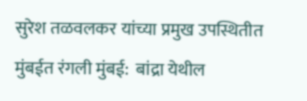सुरेश तळवलकर यांच्या प्रमुख उपस्थितीत मुंबईत रंगली मुंबई:  बांद्रा येथील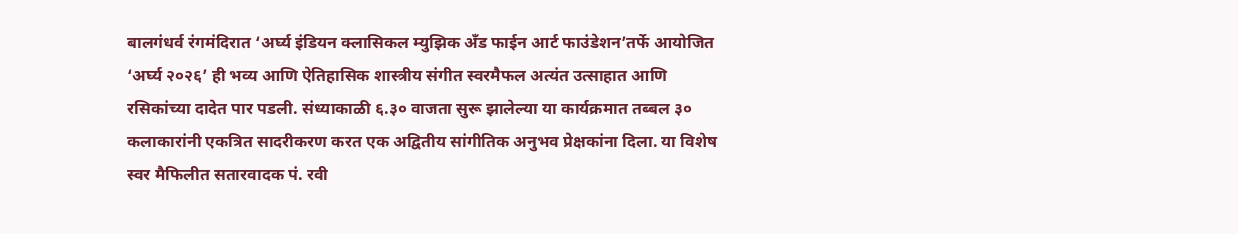बालगंधर्व रंगमंदिरात ‘अर्घ्य इंडियन क्लासिकल म्युझिक अँड फाईन आर्ट फाउंडेशन’तर्फे आयोजित ‘अर्घ्य २०२६’ ही भव्य आणि ऐतिहासिक शास्त्रीय संगीत स्वरमैफल अत्यंत उत्साहात आणि रसिकांच्या दादेत पार पडली. संध्याकाळी ६.३० वाजता सुरू झालेल्या या कार्यक्रमात तब्बल ३० कलाकारांनी एकत्रित सादरीकरण करत एक अद्वितीय सांगीतिक अनुभव प्रेक्षकांना दिला. या विशेष स्वर मैफिलीत सतारवादक पं. रवी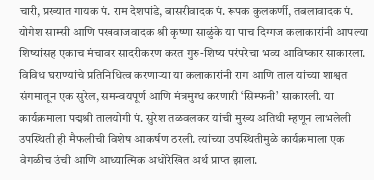चारी, प्रख्यात गायक पं. राम देशपांडे, बासरीवादक पं. रूपक कुलकर्णी, तबलावादक पं. योगेश साम्सी आणि पखवाजवादक श्री कृष्णा साळुंके या पाच दिग्गज कलाकारांनी आपल्या शिष्यांसह एकाच मंचावर सादरीकरण करत गुरु-शिष्य परंपरेचा भव्य आविष्कार साकारला. विविध घराण्यांचे प्रतिनिधित्व करणाऱ्या या कलाकारांनी राग आणि ताल यांच्या शाश्वत संगमातून एक सुरेल, समन्वयपूर्ण आणि मंत्रमुग्ध करणारी ‘सिम्फनी’ साकारली. या कार्यक्रमाला पद्मश्री तालयोगी पं. सुरेश तळवलकर यांची मुख्य अतिथी म्हणून लाभलेली उपस्थिती ही मैफलीची विशेष आकर्षण ठरली. त्यांच्या उपस्थितीमुळे कार्यक्रमाला एक वेगळीच उंची आणि आध्यात्मिक अधोरेखित अर्थ प्राप्त झाला.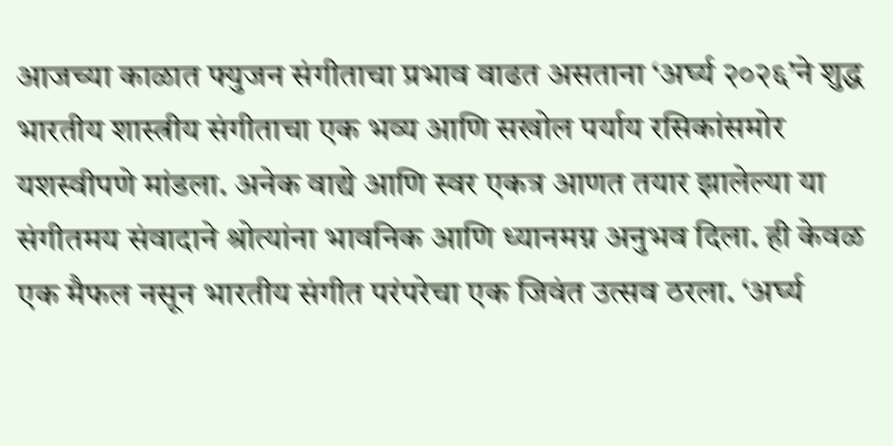आजच्या काळात फ्युजन संगीताचा प्रभाव वाढत असताना ‘अर्घ्य २०२६’ने शुद्ध भारतीय शास्त्रीय संगीताचा एक भव्य आणि सखोल पर्याय रसिकांसमोर यशस्वीपणे मांडला. अनेक वाद्ये आणि स्वर एकत्र आणत तयार झालेल्या या संगीतमय संवादाने श्रोत्यांना भावनिक आणि ध्यानमग्न अनुभव दिला. ही केवळ एक मैफल नसून भारतीय संगीत परंपरेचा एक जिवंत उत्सव ठरला. ‘अर्घ्य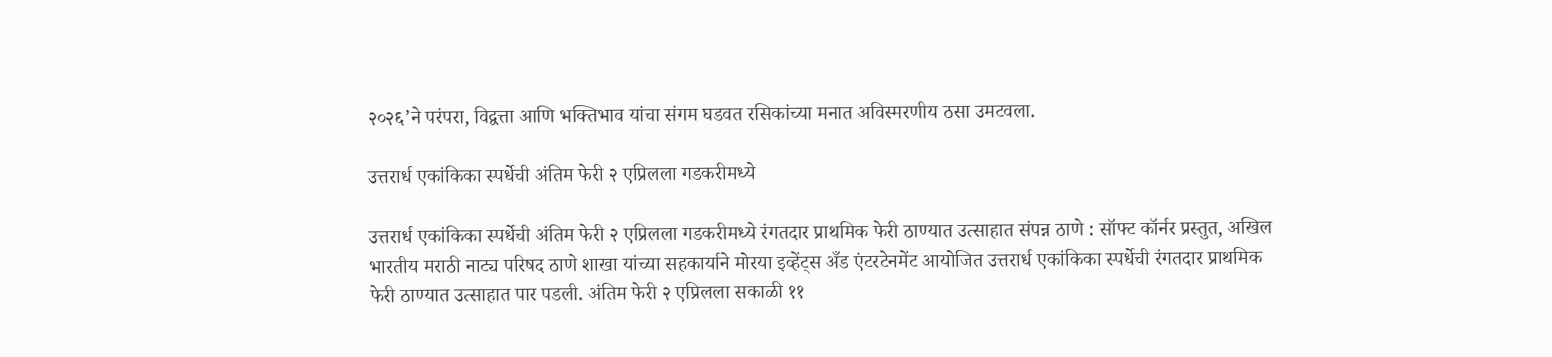२०२६’ने परंपरा, विद्वत्ता आणि भक्तिभाव यांचा संगम घडवत रसिकांच्या मनात अविस्मरणीय ठसा उमटवला.

उत्तरार्ध एकांकिका स्पर्धेची अंतिम फेरी २ एप्रिलला गडकरीमध्ये

उत्तरार्ध एकांकिका स्पर्धेची अंतिम फेरी २ एप्रिलला गडकरीमध्ये रंगतदार प्राथमिक फेरी ठाण्यात उत्साहात संपन्न ठाणे : सॉफ्ट कॉर्नर प्रस्तुत, अखिल भारतीय मराठी नाट्य परिषद ठाणे शाखा यांच्या सहकार्याने मोरया इव्हेंट्स अँड एंटरटेनमेंट आयोजित उत्तरार्ध एकांकिका स्पर्धेची रंगतदार प्राथमिक फेरी ठाण्यात उत्साहात पार पडली. अंतिम फेरी २ एप्रिलला सकाळी ११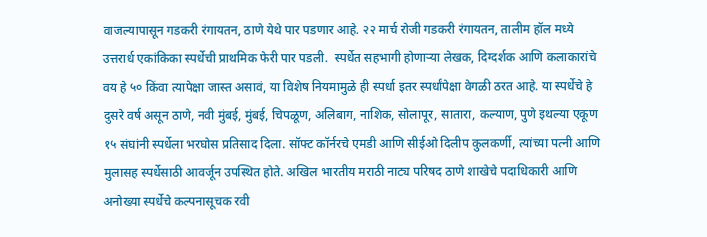वाजल्यापासून गडकरी रंगायतन, ठाणे येथे पार पडणार आहे. २२ मार्च रोजी गडकरी रंगायतन, तालीम हॉल मध्ये उत्तरार्ध एकांकिका स्पर्धेची प्राथमिक फेरी पार पडली.  स्पर्धेत सहभागी होणाऱ्या लेखक, दिग्दर्शक आणि कलाकारांचे वय हे ५० किंवा त्यापेक्षा जास्त असावं, या विशेष नियमामुळे ही स्पर्धा इतर स्पर्धांपेक्षा वेगळी ठरत आहे. या स्पर्धेचे हे दुसरे वर्ष असून ठाणे, नवी मुंबई, मुंबई, चिपळूण, अलिबाग, नाशिक, सोलापूर, सातारा, कल्याण, पुणे इथल्या एकूण १५ संघांनी स्पर्धेला भरघोस प्रतिसाद दिला. सॉफ्ट कॉर्नरचे एमडी आणि सीईओ दिलीप कुलकर्णी, त्यांच्या पत्नी आणि मुलासह स्पर्धेसाठी आवर्जून उपस्थित होते. अखिल भारतीय मराठी नाट्य परिषद ठाणे शाखेचे पदाधिकारी आणि अनोख्या स्पर्धेचे कल्पनासूचक रवी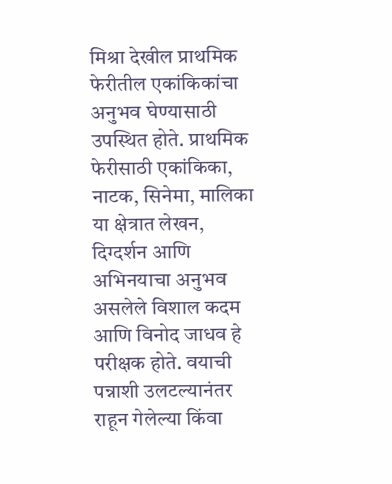मिश्रा देखील प्राथमिक फेरीतील एकांकिकांचा अनुभव घेण्यासाठी उपस्थित होते. प्राथमिक फेरीसाठी एकांकिका, नाटक, सिनेमा, मालिका या क्षेत्रात लेखन, दिग्दर्शन आणि अभिनयाचा अनुभव असलेले विशाल कदम आणि विनोद जाधव हे परीक्षक होते. वयाची पन्नाशी उलटल्यानंतर राहून गेलेल्या किंवा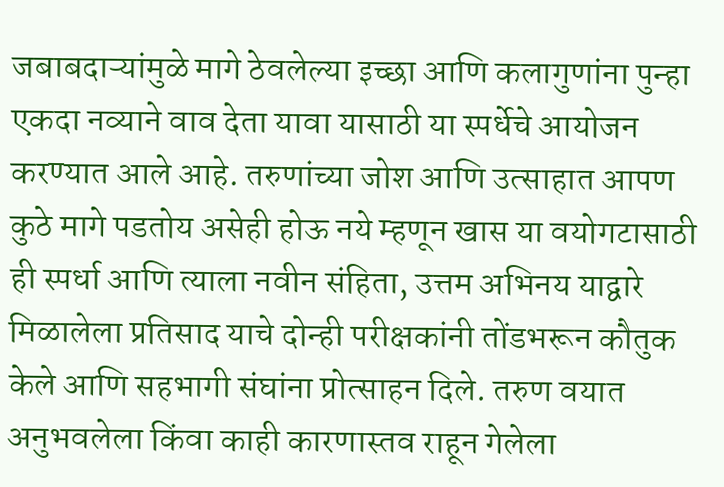जबाबदाऱ्यांमुळे मागे ठेवलेल्या इच्छा आणि कलागुणांना पुन्हा एकदा नव्याने वाव देता यावा यासाठी या स्पर्धेचे आयोजन करण्यात आले आहे. तरुणांच्या जोश आणि उत्साहात आपण कुठे मागे पडतोय असेही होऊ नये म्हणून खास या वयोगटासाठी ही स्पर्धा आणि त्याला नवीन संहिता, उत्तम अभिनय याद्वारे मिळालेला प्रतिसाद याचे दोन्ही परीक्षकांनी तोंडभरून कौतुक केले आणि सहभागी संघांना प्रोत्साहन दिले. तरुण वयात अनुभवलेला किंवा काही कारणास्तव राहून गेलेला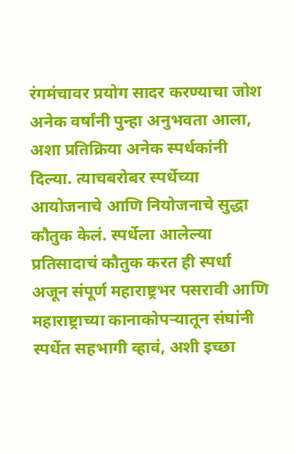रंगमंचावर प्रयोग सादर करण्याचा जोश अनेक वर्षांनी पुन्हा अनुभवता आला, अशा प्रतिक्रिया अनेक स्पर्धकांनी दिल्या. त्याचबरोबर स्पर्धेच्या आयोजनाचे आणि नियोजनाचे सुद्धा कौतुक केलं. स्पर्धेला आलेल्या प्रतिसादाचं कौतुक करत ही स्पर्धा अजून संपूर्ण महाराष्ट्रभर पसरावी आणि महाराष्ट्राच्या कानाकोपऱ्यातून संघांनी स्पर्धेत सहभागी व्हावं, अशी इच्छा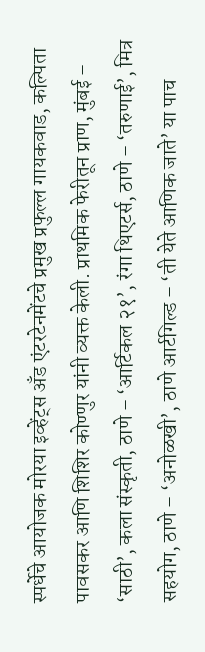स्पर्धेचे आयोजक मोरया इव्हेंट्स अँड एंटरटेनमेंटचे प्रमुख प्रफुल्ल गायकवाड, कल्पिता पावसकर आणि शिशिर कोण्णुर यांनी व्यक्त केली. प्राथमिक फेरीतून प्राण, मुंबई – ‘साठी’, कला संस्कृती, ठाणे – ‘आर्टिकल २१’, रंगा थिएटर्स, ठाणे – ‘तरुणाई’, मित्र सहयोग, ठाणे – ‘अनोळखी’, ठाणे आर्टगिल्ड – ‘ती येते आणिक जाते’ या पाच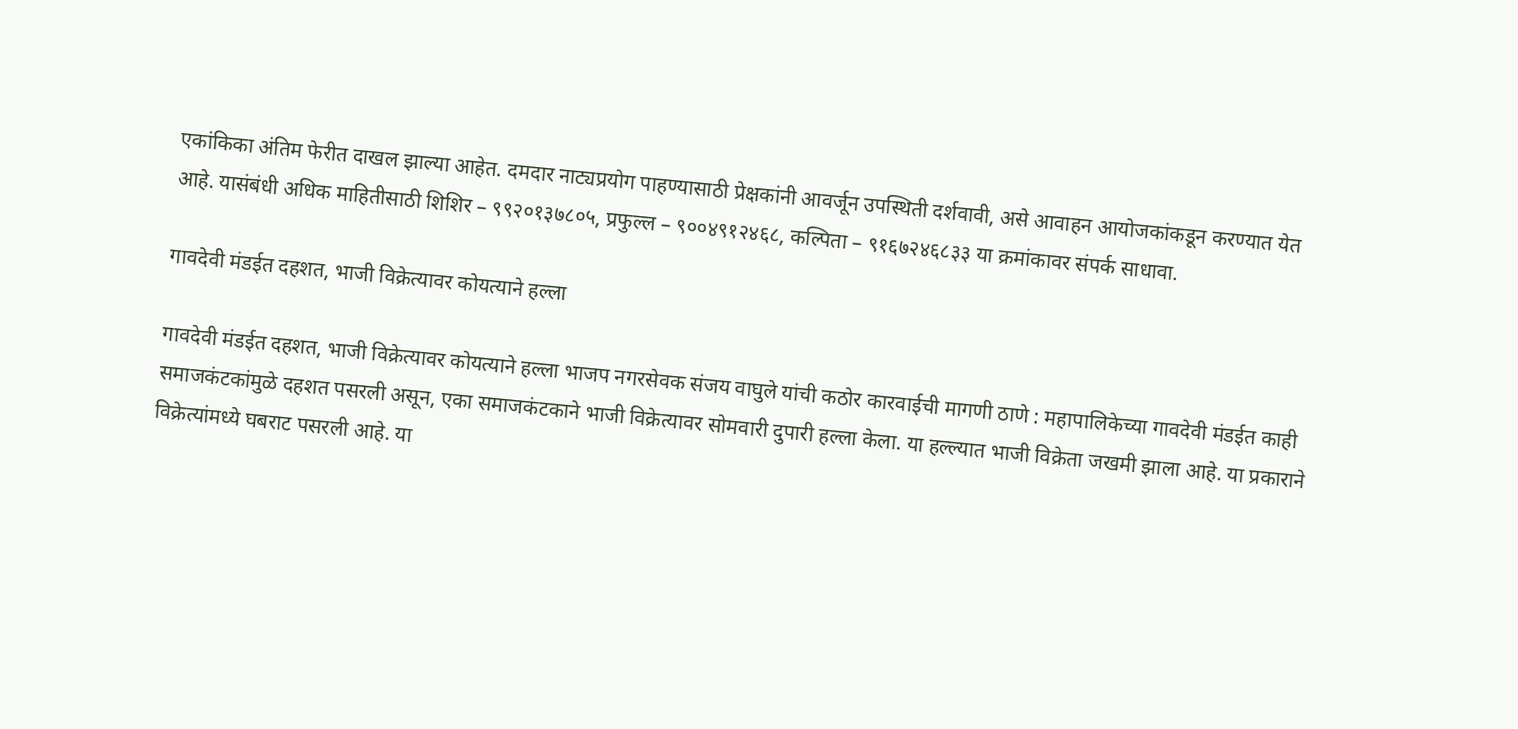एकांकिका अंतिम फेरीत दाखल झाल्या आहेत. दमदार नाट्यप्रयोग पाहण्यासाठी प्रेक्षकांनी आवर्जून उपस्थिती दर्शवावी, असे आवाहन आयोजकांकडून करण्यात येत आहे. यासंबंधी अधिक माहितीसाठी शिशिर – ९९२०१३७८०५, प्रफुल्ल – ९००४९१२४६८, कल्पिता – ९१६७२४६८३३ या क्रमांकावर संपर्क साधावा.

गावदेवी मंडईत दहशत, भाजी विक्रेत्यावर कोयत्याने हल्ला

गावदेवी मंडईत दहशत, भाजी विक्रेत्यावर कोयत्याने हल्ला भाजप नगरसेवक संजय वाघुले यांची कठोर कारवाईची मागणी ठाणे : महापालिकेच्या गावदेवी मंडईत काही समाजकंटकांमुळे दहशत पसरली असून, एका समाजकंटकाने भाजी विक्रेत्यावर सोमवारी दुपारी हल्ला केला. या हल्ल्यात भाजी विक्रेता जखमी झाला आहे. या प्रकाराने विक्रेत्यांमध्ये घबराट पसरली आहे. या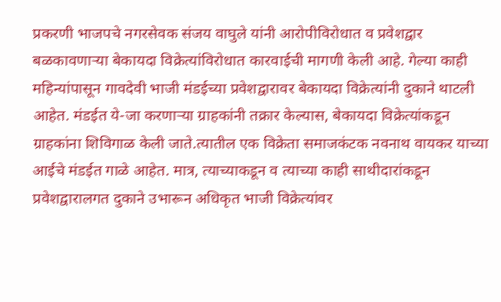प्रकरणी भाजपचे नगरसेवक संजय वाघुले यांनी आरोपीविरोधात व प्रवेशद्वार बळकावणाऱ्या बेकायदा विक्रेत्यांविरोधात कारवाईची मागणी केली आहे. गेल्या काही महिन्यांपासून गावदेवी भाजी मंडईच्या प्रवेशद्वारावर बेकायदा विक्रेत्यांनी दुकाने थाटली आहेत. मंडईत ये-जा करणाऱ्या ग्राहकांनी तक्रार केल्यास, बेकायदा विक्रेत्यांकडून ग्राहकांना शिविगाळ केली जाते.त्यातील एक विक्रेता समाजकंटक नवनाथ वायकर याच्या आईचे मंडईत गाळे आहेत. मात्र, त्याच्याकडून व त्याच्या काही साथीदारांकडून प्रवेशद्वारालगत दुकाने उभारून अधिकृत भाजी विक्रेत्यांवर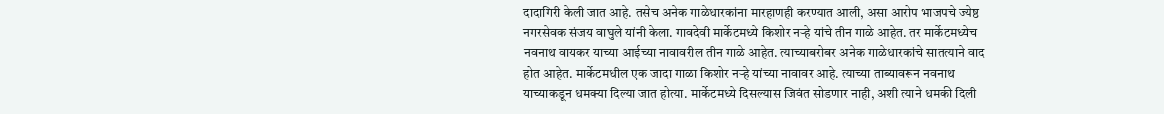दादागिरी केली जात आहे. तसेच अनेक गाळेधारकांना मारहाणही करण्यात आली, असा आरोप भाजपचे ज्येष्ठ नगरसेवक संजय वाघुले यांनी केला. गावदेवी मार्केटमध्ये किशोर नऱ्हे यांचे तीन गाळे आहेत. तर मार्केटमध्येच नवनाथ वायकर याच्या आईच्या नावावरील तीन गाळे आहेत. त्याच्याबरोबर अनेक गाळेधारकांचे सातत्याने वाद होत आहेत. मार्केटमधील एक जादा गाळा किशोर नऱ्हे यांच्या नावावर आहे. त्याच्या ताब्यावरून नवनाथ याच्याकडून धमक्या दिल्या जात होत्या. मार्केटमध्ये दिसल्यास जिवंत सोडणार नाही, अशी त्याने धमकी दिली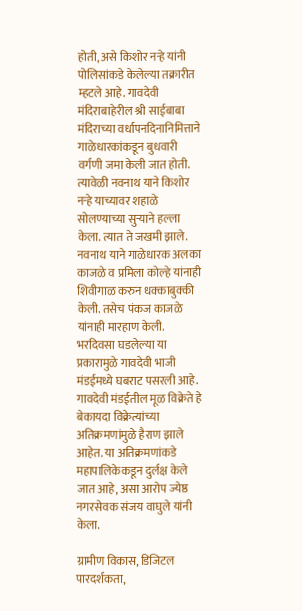होती, असे किशोर नऱ्हे यांनी पोलिसांकडे केलेल्या तक्रारीत म्हटले आहे. गावदेवी मंदिराबाहेरील श्री साईबाबा मंदिराच्या वर्धापनदिनानिमित्ताने गाळेधारकांकडून बुधवारी वर्गणी जमा केली जात होती. त्यावेळी नवनाथ याने किशोर नऱ्हे याच्यावर शहाळे सोलण्याच्या सुऱ्याने हल्ला केला. त्यात ते जखमी झाले. नवनाथ याने गाळेधारक अलका काजळे व प्रमिला कोल्हे यांनाही शिवीगाळ करुन धक्काबुक्की केली. तसेच पंकज काजळे यांनाही मारहाण केली. भरदिवसा घडलेल्या या प्रकारामुळे गावदेवी भाजी मंडईमध्ये घबराट पसरली आहे. गावदेवी मंडईतील मूळ विक्रेते हे बेकायदा विक्रेत्यांच्या अतिक्रमणांमुळे हैराण झाले आहेत. या अतिक्रमणांकडे महापालिकेकडून दुर्लक्ष केले जात आहे, असा आरोप ज्येष्ठ नगरसेवक संजय वाघुले यांनी केला.

ग्रामीण विकास, डिजिटल पारदर्शकता,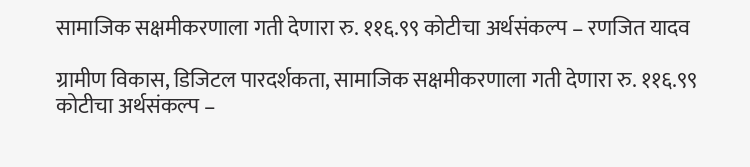सामाजिक सक्षमीकरणाला गती देणारा रु. ११६.९९ कोटीचा अर्थसंकल्प – रणजित यादव

ग्रामीण विकास, डिजिटल पारदर्शकता, सामाजिक सक्षमीकरणाला गती देणारा रु. ११६.९९ कोटीचा अर्थसंकल्प –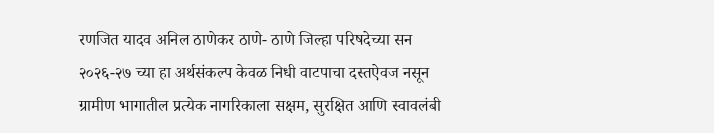रणजित यादव अनिल ठाणेकर ठाणे- ठाणे जिल्हा परिषदेच्या सन २०२६-२७ च्या हा अर्थसंकल्प केवळ निधी वाटपाचा दस्तऐवज नसून ग्रामीण भागातील प्रत्येक नागरिकाला सक्षम, सुरक्षित आणि स्वावलंबी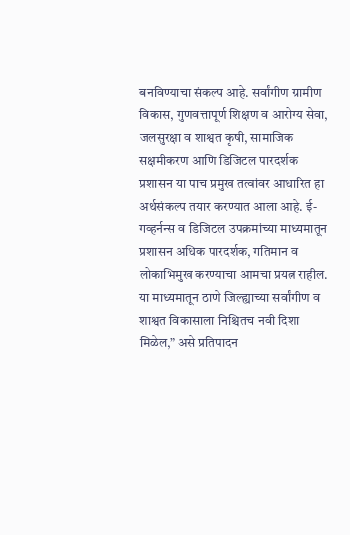बनविण्याचा संकल्प आहे. सर्वांगीण ग्रामीण विकास, गुणवत्तापूर्ण शिक्षण व आरोग्य सेवा, जलसुरक्षा व शाश्वत कृषी, सामाजिक सक्षमीकरण आणि डिजिटल पारदर्शक प्रशासन या पाच प्रमुख तत्वांवर आधारित हा अर्थसंकल्प तयार करण्यात आला आहे. ई-गव्हर्नन्स व डिजिटल उपक्रमांच्या माध्यमातून प्रशासन अधिक पारदर्शक, गतिमान व लोकाभिमुख करण्याचा आमचा प्रयत्न राहील. या माध्यमातून ठाणे जिल्ह्याच्या सर्वांगीण व शाश्वत विकासाला निश्चितच नवी दिशा मिळेल,” असे प्रतिपादन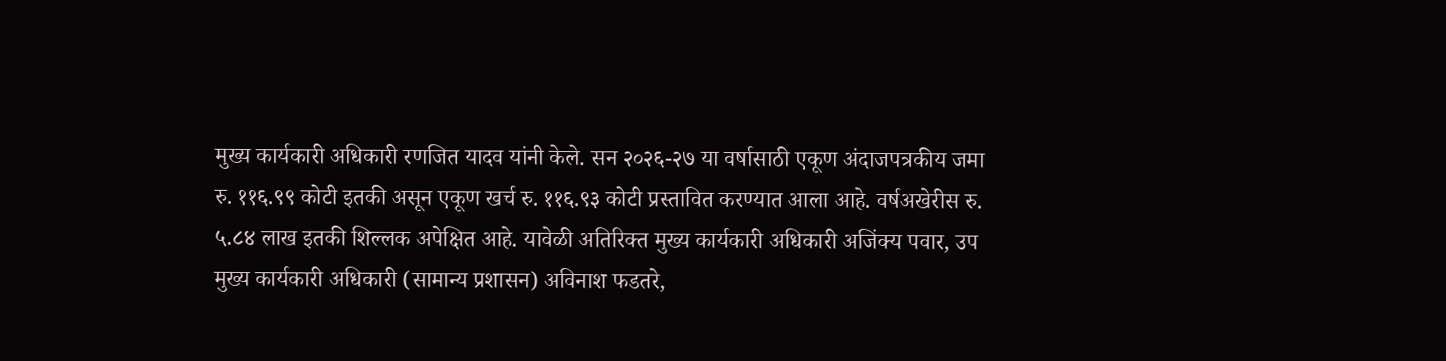मुख्य कार्यकारी अधिकारी रणजित यादव यांनी केले. सन २०२६-२७ या वर्षासाठी एकूण अंदाजपत्रकीय जमा रु. ११६.९९ कोटी इतकी असून एकूण खर्च रु. ११६.९३ कोटी प्रस्तावित करण्यात आला आहे. वर्षअखेरीस रु. ५.८४ लाख इतकी शिल्लक अपेक्षित आहे. यावेळी अतिरिक्त मुख्य कार्यकारी अधिकारी अजिंक्य पवार, उप मुख्य कार्यकारी अधिकारी (सामान्य प्रशासन) अविनाश फडतरे,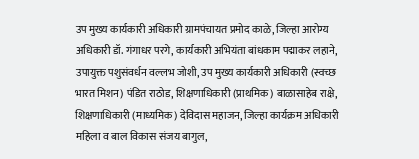उप मुख्य कार्यकारी अधिकारी ग्रामपंचायत प्रमोद काळे, जिल्हा आरोग्य अधिकारी डॉ. गंगाधर परगे, कार्यकारी अभियंता बांधकाम पद्माकर लहाने, उपायुक्त पशुसंवर्धन वल्लभ जोशी, उप मुख्य कार्यकारी अधिकारी (स्वच्छ भारत मिशन) पंडित राठोड, शिक्षणाधिकारी (प्राथमिक) बाळासाहेब राक्षे, शिक्षणाधिकारी (माध्यमिक) देविदास महाजन, जिल्हा कार्यक्रम अधिकारी महिला व बाल विकास संजय बागुल,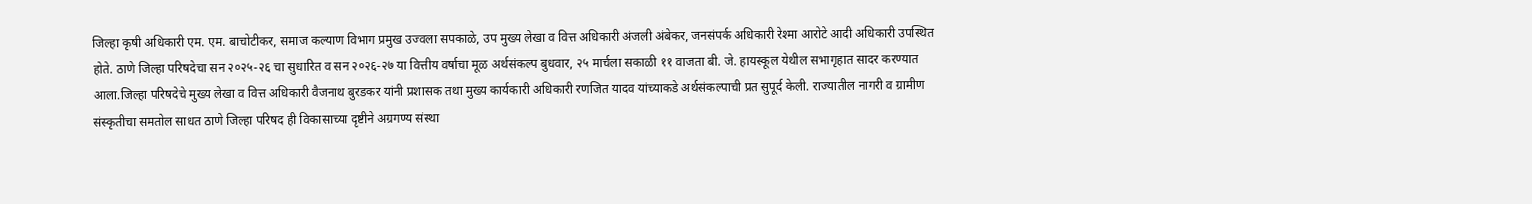जिल्हा कृषी अधिकारी एम. एम. बाचोटीकर, समाज कल्याण विभाग प्रमुख उज्वला सपकाळे, उप मुख्य लेखा व वित्त अधिकारी अंजली अंबेकर, जनसंपर्क अधिकारी रेश्मा आरोटे आदी अधिकारी उपस्थित होते. ठाणे जिल्हा परिषदेचा सन २०२५-२६ चा सुधारित व सन २०२६-२७ या वित्तीय वर्षाचा मूळ अर्थसंकल्प बुधवार, २५ मार्चला सकाळी ११ वाजता बी. जे. हायस्कूल येथील सभागृहात सादर करण्यात आला.जिल्हा परिषदेचे मुख्य लेखा व वित्त अधिकारी वैजनाथ बुरडकर यांनी प्रशासक तथा मुख्य कार्यकारी अधिकारी रणजित यादव यांच्याकडे अर्थसंकल्पाची प्रत सुपूर्द केली. राज्यातील नागरी व ग्रामीण संस्कृतीचा समतोल साधत ठाणे जिल्हा परिषद ही विकासाच्या दृष्टीने अग्रगण्य संस्था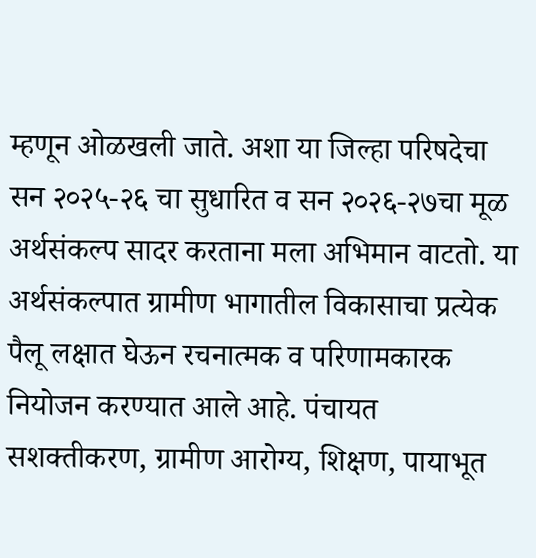म्हणून ओळखली जाते. अशा या जिल्हा परिषदेचा सन २०२५-२६ चा सुधारित व सन २०२६-२७चा मूळ अर्थसंकल्प सादर करताना मला अभिमान वाटतो. या अर्थसंकल्पात ग्रामीण भागातील विकासाचा प्रत्येक पैलू लक्षात घेऊन रचनात्मक व परिणामकारक नियोजन करण्यात आले आहे. पंचायत सशक्तीकरण, ग्रामीण आरोग्य, शिक्षण, पायाभूत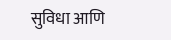सुविधा आणि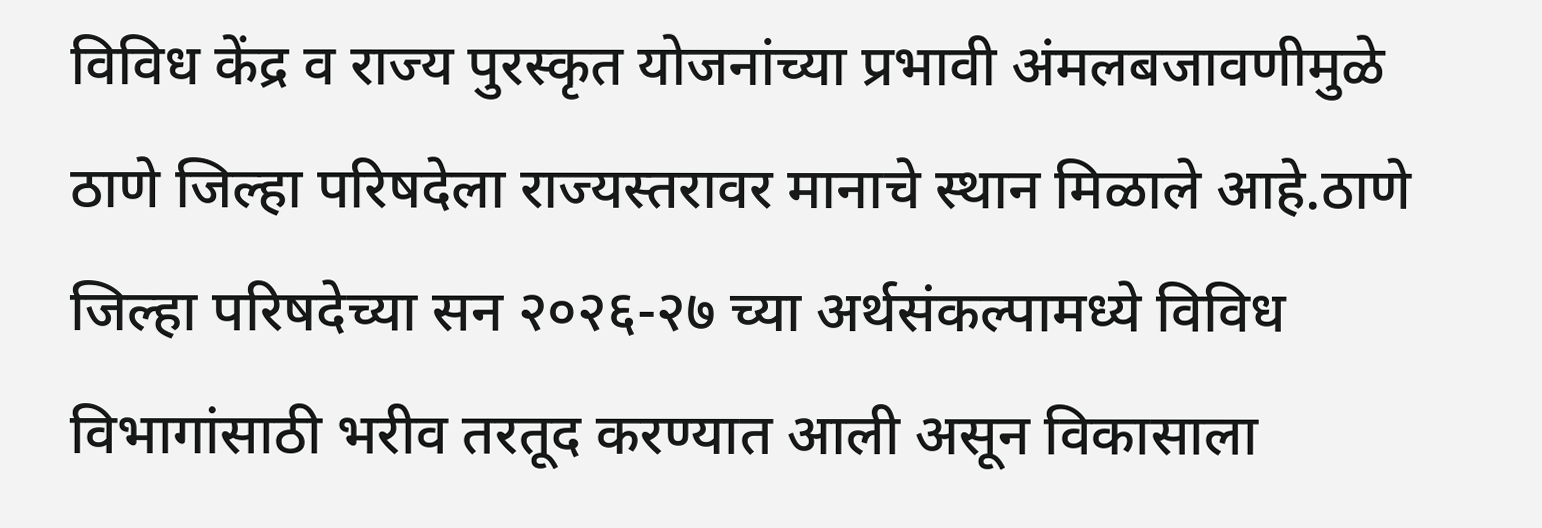विविध केंद्र व राज्य पुरस्कृत योजनांच्या प्रभावी अंमलबजावणीमुळे ठाणे जिल्हा परिषदेला राज्यस्तरावर मानाचे स्थान मिळाले आहे.ठाणे जिल्हा परिषदेच्या सन २०२६-२७ च्या अर्थसंकल्पामध्ये विविध विभागांसाठी भरीव तरतूद करण्यात आली असून विकासाला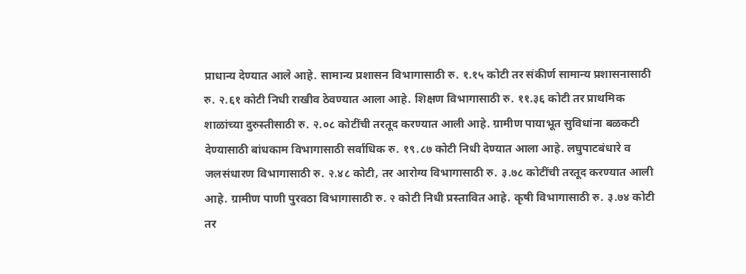प्राधान्य देण्यात आले आहे. सामान्य प्रशासन विभागासाठी रु. १.१५ कोटी तर संकीर्ण सामान्य प्रशासनासाठी रु. २.६१ कोटी निधी राखीव ठेवण्यात आला आहे. शिक्षण विभागासाठी रु. ११.३६ कोटी तर प्राथमिक शाळांच्या दुरुस्तीसाठी रु. २.०८ कोटींची तरतूद करण्यात आली आहे. ग्रामीण पायाभूत सुविधांना बळकटी देण्यासाठी बांधकाम विभागासाठी सर्वाधिक रु. १९.८७ कोटी निधी देण्यात आला आहे. लघुपाटबंधारे व जलसंधारण विभागासाठी रु. २.४८ कोटी, तर आरोग्य विभागासाठी रु. ३.७८ कोटींची तरतूद करण्यात आली आहे. ग्रामीण पाणी पुरवठा विभागासाठी रु. २ कोटी निधी प्रस्तावित आहे. कृषी विभागासाठी रु. ३.७४ कोटी तर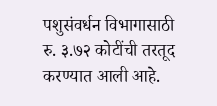पशुसंवर्धन विभागासाठी रु. ३.७२ कोटींची तरतूद करण्यात आली आहे.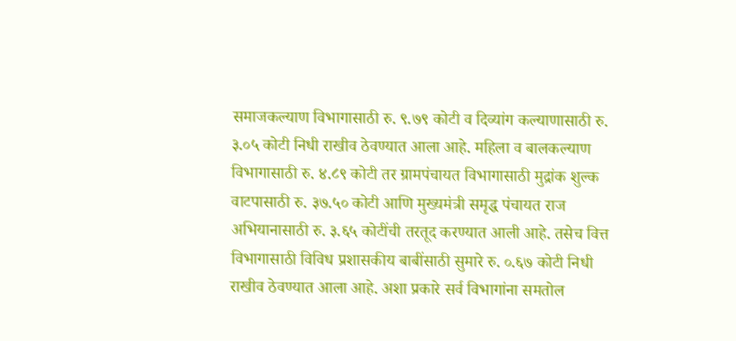समाजकल्याण विभागासाठी रु. ९.७९ कोटी व दिव्यांग कल्याणासाठी रु. ३.०५ कोटी निधी राखीव ठेवण्यात आला आहे. महिला व बालकल्याण विभागासाठी रु. ४.८९ कोटी तर ग्रामपंचायत विभागासाठी मुद्रांक शुल्क वाटपासाठी रु. ३७.५० कोटी आणि मुख्यमंत्री समृद्ध पंचायत राज अभियानासाठी रु. ३.६५ कोटींची तरतूद करण्यात आली आहे. तसेच वित्त विभागासाठी विविध प्रशासकीय बाबींसाठी सुमारे रु. ०.६७ कोटी निधी राखीव ठेवण्यात आला आहे. अशा प्रकारे सर्व विभागांना समतोल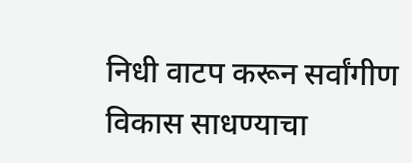निधी वाटप करून सर्वांगीण विकास साधण्याचा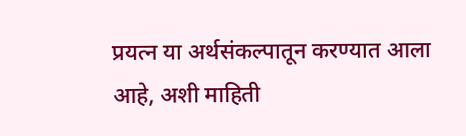प्रयत्न या अर्थसंकल्पातून करण्यात आला आहे, अशी माहिती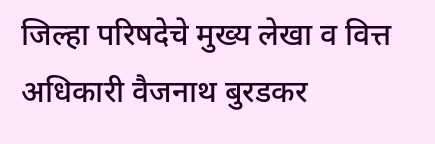जिल्हा परिषदेचे मुख्य लेखा व वित्त अधिकारी वैजनाथ बुरडकर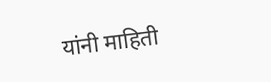यांनी माहिती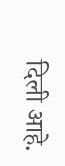दिली आहे.